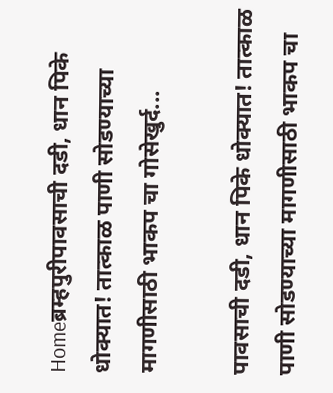Homeब्रम्हपुरीपावसाची दडी, धान पिके धोक्यात! तात्काळ पाणी सोडण्याच्या मागणीसाठी भाकप चा गोसेखुर्द...

पावसाची दडी, धान पिके धोक्यात! तात्काळ पाणी सोडण्याच्या मागणीसाठी भाकप चा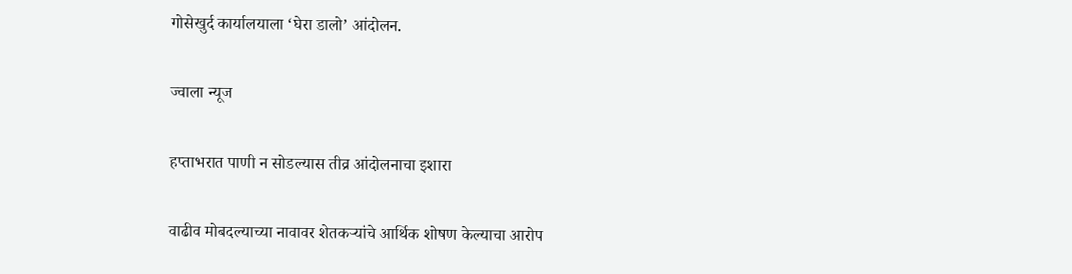गोसेखुर्द कार्यालयाला ‘घेरा डालो’ आंदोलन.

ज्वाला न्यूज

हप्ताभरात पाणी न सोडल्यास तीव्र आंदोलनाचा इशारा

वाढीव मोबदल्याच्या नावावर शेतकऱ्यांचे आर्थिक शोषण केल्याचा आरोप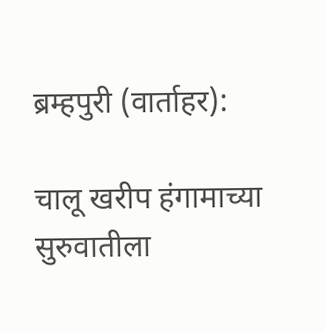ब्रम्हपुरी (वार्ताहर):

चालू खरीप हंगामाच्या सुरुवातीला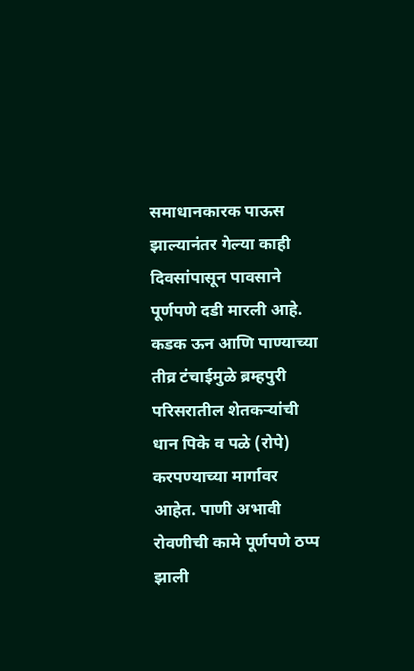समाधानकारक पाऊस झाल्यानंतर गेल्या काही दिवसांपासून पावसाने पूर्णपणे दडी मारली आहे. कडक ऊन आणि पाण्याच्या तीव्र टंचाईमुळे ब्रम्हपुरी परिसरातील शेतकऱ्यांची धान पिके व पळे (रोपे) करपण्याच्या मार्गावर आहेत. पाणी अभावी रोवणीची कामे पूर्णपणे ठप्प झाली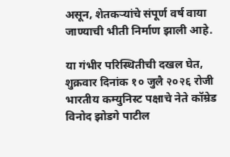असून, शेतकऱ्यांचे संपूर्ण वर्ष वाया जाण्याची भीती निर्माण झाली आहे.

या गंभीर परिस्थितीची दखल घेत, शुक्रवार दिनांक १० जुलै २०२६ रोजी भारतीय कम्युनिस्ट पक्षाचे नेते कॉम्रेड विनोद झोडगे पाटील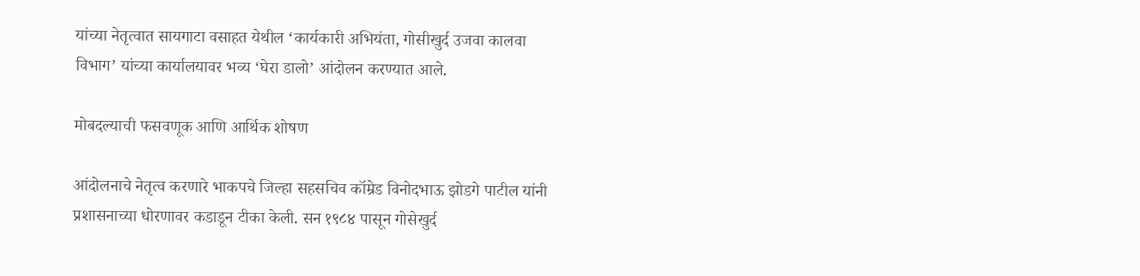यांच्या नेतृत्वात सायगाटा वसाहत येथील ‘कार्यकारी अभियंता, गोसीखुर्द उजवा कालवा विभाग’ यांच्या कार्यालयावर भव्य ‘घेरा डालो’ आंदोलन करण्यात आले.

मोबदल्याची फसवणूक आणि आर्थिक शोषण

आंदोलनाचे नेतृत्व करणारे भाकपचे जिल्हा सहसचिव कॉम्रेड विनोदभाऊ झोडगे पाटील यांनी प्रशासनाच्या धोरणावर कडाडून टीका केली. सन १९८४ पासून गोसेखुर्द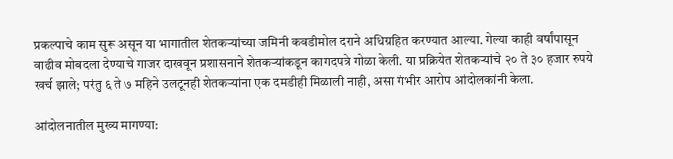प्रकल्पाचे काम सुरू असून या भागातील शेतकऱ्यांच्या जमिनी कवडीमोल दराने अधिग्रहित करण्यात आल्या. गेल्या काही वर्षांपासून वाढीव मोबदला देण्याचे गाजर दाखवून प्रशासनाने शेतकऱ्यांकडून कागदपत्रे गोळा केली. या प्रक्रियेत शेतकऱ्यांचे २० ते ३० हजार रुपये खर्च झाले; परंतु ६ ते ७ महिने उलटूनही शेतकऱ्यांना एक दमडीही मिळाली नाही, असा गंभीर आरोप आंदोलकांनी केला.

आंदोलनातील मुख्य मागण्या: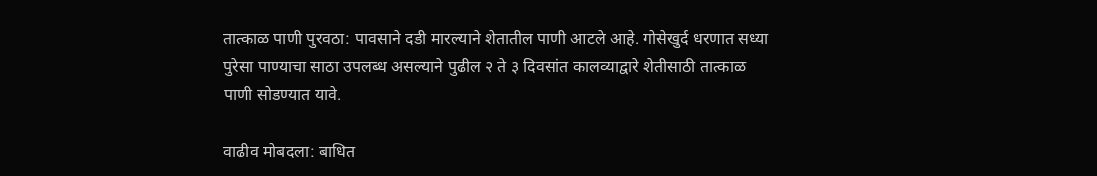तात्काळ पाणी पुरवठा: पावसाने दडी मारल्याने शेतातील पाणी आटले आहे. गोसेखुर्द धरणात सध्या पुरेसा पाण्याचा साठा उपलब्ध असल्याने पुढील २ ते ३ दिवसांत कालव्याद्वारे शेतीसाठी तात्काळ पाणी सोडण्यात यावे.

वाढीव मोबदला: बाधित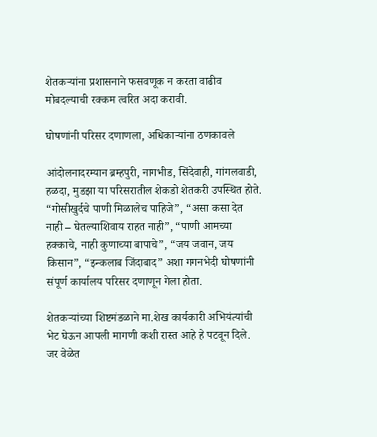शेतकऱ्यांना प्रशासनाने फसवणूक न करता वाढीव मोबदल्याची रक्कम त्वरित अदा करावी.

घोषणांनी परिसर दणाणला, अधिकाऱ्यांना ठणकावले

आंदोलनादरम्यान ब्रम्हपुरी, नागभीड, सिंदेवाही, गांगलवाडी, हळदा, मुडझा या परिसरातील शेकडो शेतकरी उपस्थित होते. “गोसीखुर्दचे पाणी मिळालेच पाहिजे”, “असा कसा देत नाही – घेतल्याशिवाय राहत नाही”, “पाणी आमच्या हक्काचे, नाही कुणाच्या बापाचे”, “जय जवान, जय किसान”, “इन्कलाब जिंदाबाद” अशा गगनभेदी घोषणांनी संपूर्ण कार्यालय परिसर दणाणून गेला होता.

शेतकऱ्यांच्या शिष्टमंडळाने मा.शेख कार्यकारी अभियंत्यांची भेट घेऊन आपली मागणी कशी रास्त आहे हे पटवून दिले. जर वेळेत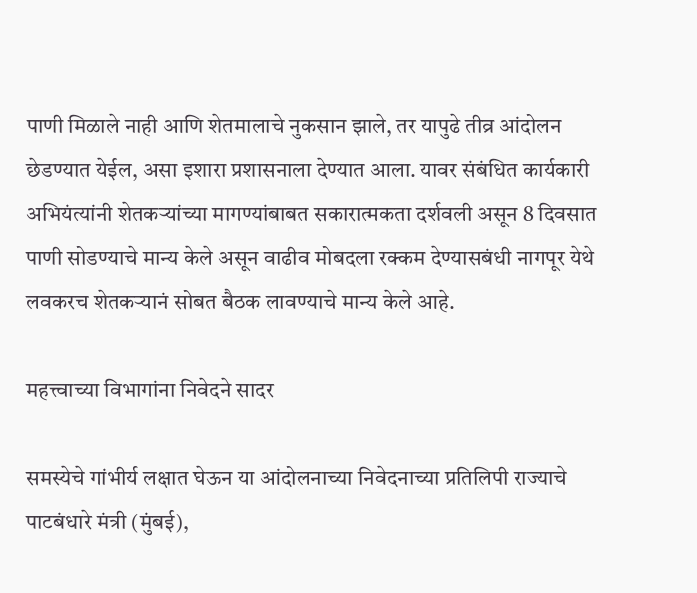पाणी मिळाले नाही आणि शेतमालाचे नुकसान झाले, तर यापुढे तीव्र आंदोलन छेडण्यात येईल, असा इशारा प्रशासनाला देण्यात आला. यावर संबंधित कार्यकारी अभियंत्यांनी शेतकऱ्यांच्या मागण्यांबाबत सकारात्मकता दर्शवली असून 8 दिवसात पाणी सोडण्याचे मान्य केले असून वाढीव मोबदला रक्कम देण्यासबंधी नागपूर येथे लवकरच शेतकऱ्यानं सोबत बैठक लावण्याचे मान्य केले आहे.

महत्त्वाच्या विभागांना निवेदने सादर

समस्येचे गांभीर्य लक्षात घेऊन या आंदोलनाच्या निवेदनाच्या प्रतिलिपी राज्याचे पाटबंधारे मंत्री (मुंबई),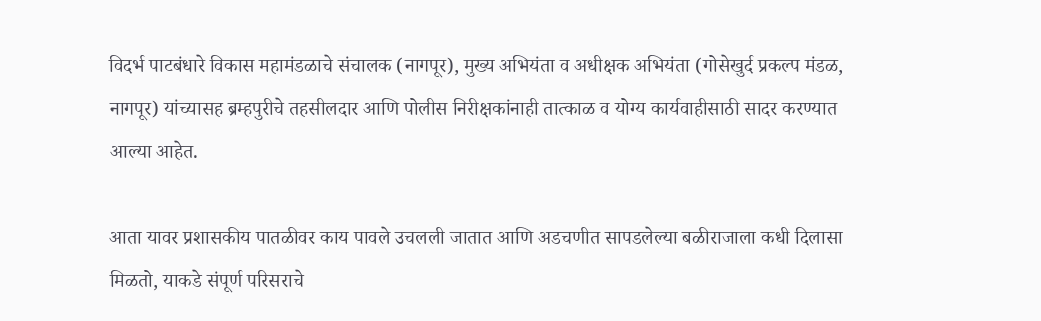विदर्भ पाटबंधारे विकास महामंडळाचे संचालक (नागपूर), मुख्य अभियंता व अधीक्षक अभियंता (गोसेखुर्द प्रकल्प मंडळ, नागपूर) यांच्यासह ब्रम्हपुरीचे तहसीलदार आणि पोलीस निरीक्षकांनाही तात्काळ व योग्य कार्यवाहीसाठी सादर करण्यात आल्या आहेत.

आता यावर प्रशासकीय पातळीवर काय पावले उचलली जातात आणि अडचणीत सापडलेल्या बळीराजाला कधी दिलासा मिळतो, याकडे संपूर्ण परिसराचे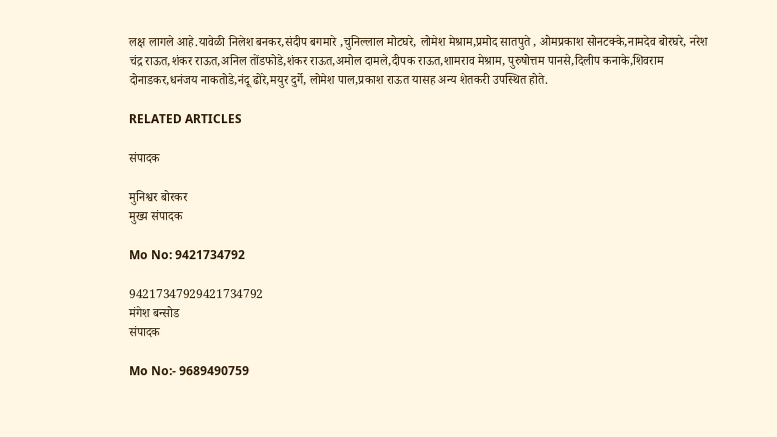लक्ष लागले आहे.यावेळी निलेश बनकर,संदीप बगमारे ,चुनिल्लाल मोटघरे, लोमेश मेश्राम,प्रमोद सातपुते , ओमप्रकाश सोनटक्के,नामदेव बोरघरे, नरेश चंद्र राऊत,शंकर राऊत,अनिल तोंडफोडे,शंकर राऊत,अमोल दामले,दीपक राऊत,शामराव मेश्राम, पुरुषोत्तम पानसे,दिलीप कनाके,शिवराम दोनाडकर,धनंजय नाकतोडे,नंदू ढोरे,मयुर दुर्गे, लोमेश पाल,प्रकाश राऊत यासह अन्य शेतकरी उपस्थित होते.

RELATED ARTICLES

संपादक

मुनिश्वर बोरकर
मुख्य संपादक

Mo No: 9421734792

94217347929421734792
मंगेश बन्सोड
संपादक

Mo No:- 9689490759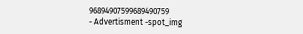96894907599689490759
- Advertisment -spot_img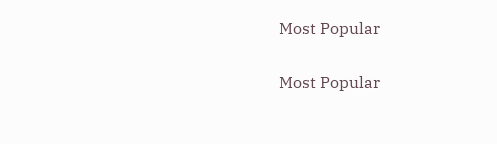Most Popular

Most Popular